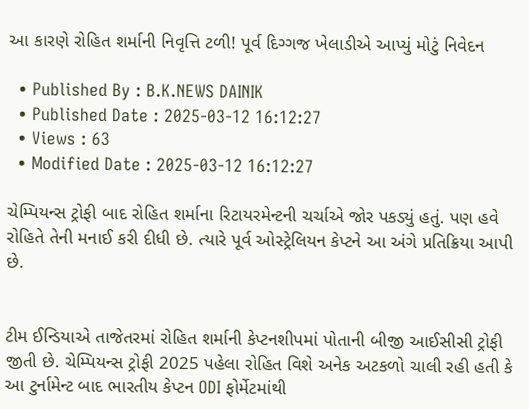આ કારણે રોહિત શર્માની નિવૃત્તિ ટળી! પૂર્વ દિગ્ગજ ખેલાડીએ આપ્યું મોટું નિવેદન

  • Published By : B.K.NEWS DAINIK
  • Published Date : 2025-03-12 16:12:27
  • Views : 63
  • Modified Date : 2025-03-12 16:12:27

ચેમ્પિયન્સ ટ્રોફી બાદ રોહિત શર્માના રિટાયરમેન્ટની ચર્ચાએ જોર પકડ્યું હતું. પણ હવે રોહિતે તેની મનાઈ કરી દીધી છે. ત્યારે પૂર્વ ઓસ્ટ્રેલિયન કેપ્ટને આ અંગે પ્રતિક્રિયા આપી છે.


ટીમ ઈન્ડિયાએ તાજેતરમાં રોહિત શર્માની કેપ્ટનશીપમાં પોતાની બીજી આઈસીસી ટ્રોફી જીતી છે. ચેમ્પિયન્સ ટ્રોફી 2025 પહેલા રોહિત વિશે અનેક અટકળો ચાલી રહી હતી કે આ ટુર્નામેન્ટ બાદ ભારતીય કેપ્ટન ODI ફોર્મેટમાંથી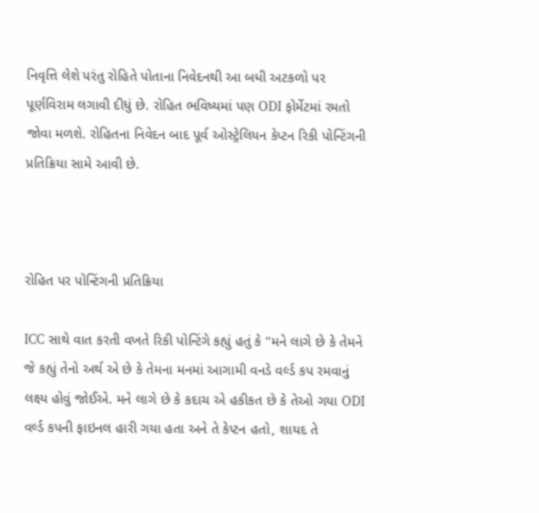નિવૃત્તિ લેશે પરંતુ રોહિતે પોતાના નિવેદનથી આ બધી અટકળો પર પૂર્ણવિરામ લગાવી દીધું છે. રોહિત ભવિષ્યમાં પણ ODI ફોર્મેટમાં રમતો જોવા મળશે. રોહિતના નિવેદન બાદ પૂર્વ ઓસ્ટ્રેલિયન કેપ્ટન રિકી પોન્ટિંગની પ્રતિક્રિયા સામે આવી છે.



રોહિત પર પોન્ટિંગની પ્રતિક્રિયા

ICC સાથે વાત કરતી વખતે રિકી પોન્ટિંગે કહ્યું હતું કે "મને લાગે છે કે તેમને જે કહ્યું તેનો અર્થ એ છે કે તેમના મનમાં આગામી વનડે વર્લ્ડ કપ રમવાનું લક્ષ્ય હોવું જોઈએ. મને લાગે છે કે કદાચ એ હકીકત છે કે તેઓ ગયા ODI વર્લ્ડ કપની ફાઇનલ હારી ગયા હતા અને તે કેપ્ટન હતો, શાયદ તે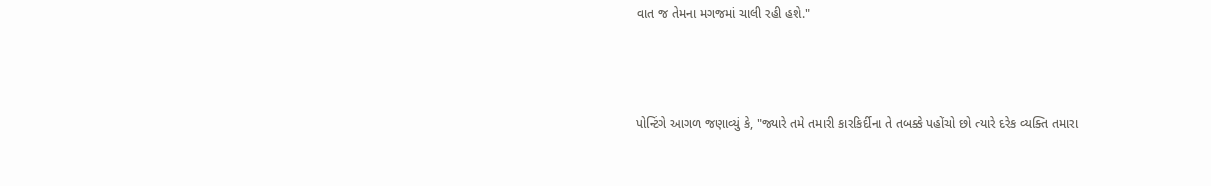વાત જ તેમના મગજમાં ચાલી રહી હશે."



પોન્ટિંગે આગળ જણાવ્યું કે, "જ્યારે તમે તમારી કારકિર્દીના તે તબક્કે પહોંચો છો ત્યારે દરેક વ્યક્તિ તમારા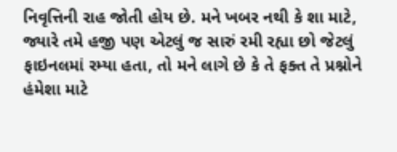નિવૃત્તિની રાહ જોતી હોય છે. મને ખબર નથી કે શા માટે, જ્યારે તમે હજી પણ એટલું જ સારું રમી રહ્યા છો જેટલું ફાઇનલમાં રમ્યા હતા, તો મને લાગે છે કે તે ફક્ત તે પ્રશ્નોને હંમેશા માટે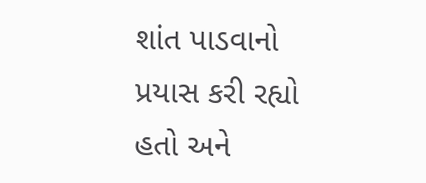શાંત પાડવાનો પ્રયાસ કરી રહ્યો હતો અને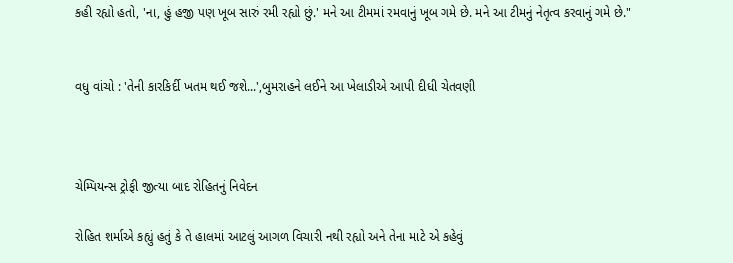કહી રહ્યો હતો, 'ના, હું હજી પણ ખૂબ સારું રમી રહ્યો છું.' મને આ ટીમમાં રમવાનું ખૂબ ગમે છે. મને આ ટીમનું નેતૃત્વ કરવાનું ગમે છે."


વધુ વાંચો : 'તેની કારકિર્દી ખતમ થઈ જશે...',બુમરાહને લઈને આ ખેલાડીએ આપી દીધી ચેતવણી



ચેમ્પિયન્સ ટ્રોફી જીત્યા બાદ રોહિતનું નિવેદન

રોહિત શર્માએ કહ્યું હતું કે તે હાલમાં આટલું આગળ વિચારી નથી રહ્યો અને તેના માટે એ કહેવું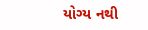યોગ્ય નથી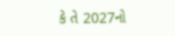કે તે 2027નો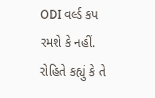ODI વર્લ્ડ કપ રમશે કે નહીં. રોહિતે કહ્યું કે તે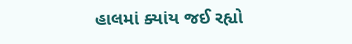હાલમાં ક્યાંય જઈ રહ્યો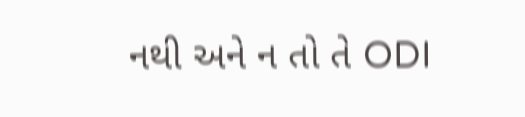નથી અને ન તો તે ODI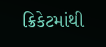ક્રિકેટમાંથી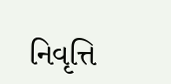નિવૃત્તિ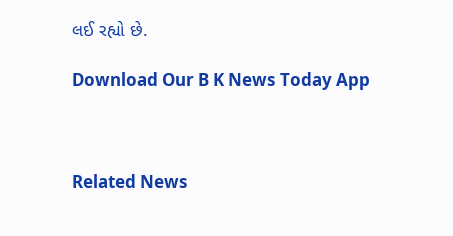લઈ રહ્યો છે.

Download Our B K News Today App



Related News